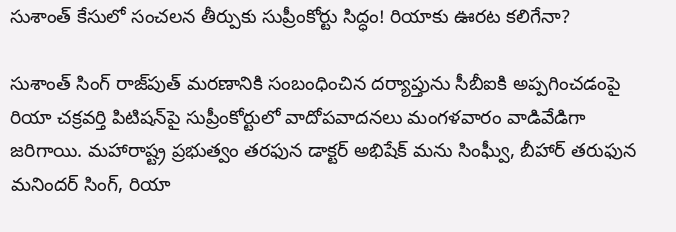సుశాంత్‌ కేసులో సంచలన తీర్పుకు సుప్రీంకోర్టు సిద్ధం! రియాకు ఊరట కలిగేనా?

సుశాంత్ సింగ్ రాజ్‌పుత్ మరణానికి సంబంధించిన దర్యాప్తును సీబీఐకి అప్పగించడంపై రియా చక్రవర్తి పిటిషన్‌పై సుప్రీంకోర్టులో వాదోపవాదనలు మంగళవారం వాడివేడిగా జరిగాయి. మహారాష్ట్ర ప్రభుత్వం తరఫున డాక్టర్ అభిషేక్ మను సింఘ్వీ, బీహార్ తరుఫున మనిందర్ సింగ్, రియా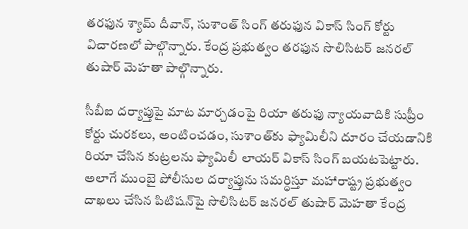తరఫున శ్యామ్ దీవాన్, సుశాంత్ సింగ్ తరుఫున వికాస్ సింగ్ కోర్టు విచారణలో పాల్గొన్నారు. కేంద్ర ప్రభుత్వం తరఫున సొలిసిటర్ జనరల్ తుషార్ మెహతా పాల్గొన్నారు.

సీబీఐ దర్యాప్తుపై మాట మార్చడంపై రియా తరుఫు న్యాయవాదికి సుప్రీం కోర్టు చురకలు, అంటించడం, సుశాంత్‌కు ఫ్యామిలీని దూరం చేయడానికి రియా చేసిన కుట్రలను ఫ్యామిలీ లాయర్ వికాస్ సింగ్ బయటపెట్టారు. అలాగే ముంబై పోలీసుల దర్యాప్తును సమర్ధిస్తూ మహారాష్ట్ర ప్రభుత్వం దాఖలు చేసిన పిటిషన్‌పై సొలిసిటర్ జనరల్ తుషార్ మెహతా కేంద్ర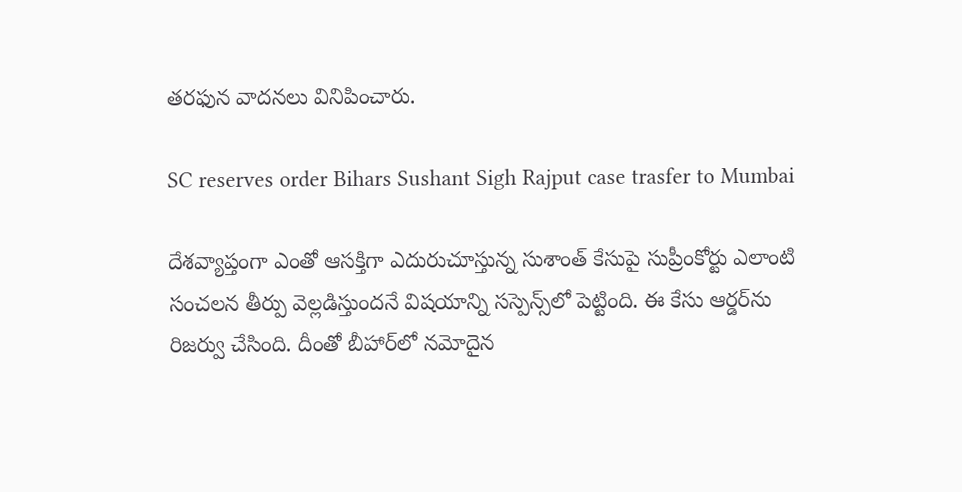తరఫున వాదనలు వినిపించారు.

SC reserves order Bihars Sushant Sigh Rajput case trasfer to Mumbai

దేశవ్యాప్తంగా ఎంతో ఆసక్తిగా ఎదురుచూస్తున్న సుశాంత్ కేసుపై సుప్రీంకోర్టు ఎలాంటి సంచలన తీర్పు వెల్లడిస్తుందనే విషయాన్ని సస్పెన్స్‌లో పెట్టింది. ఈ కేసు ఆర్డర్‌ను రిజర్వు చేసింది. దీంతో బీహార్‌లో నమోదైన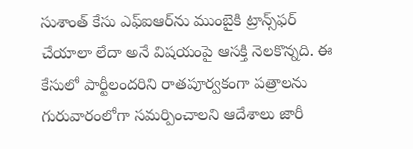సుశాంత్ కేసు ఎఫ్ఐఆర్‌ను ముంబైకి ట్రాన్స్‌ఫర్ చేయాలా లేదా అనే విషయంపై ఆసక్తి నెలకొన్నది. ఈ కేసులో పార్టీలందరిని రాతపూర్వకంగా పత్రాలను గురువారంలోగా సమర్పించాలని ఆదేశాలు జారీ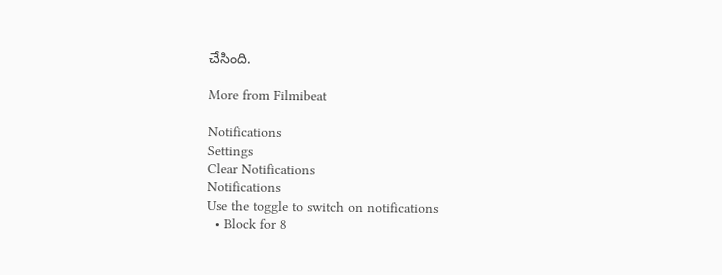చేసింది.

More from Filmibeat

Notifications
Settings
Clear Notifications
Notifications
Use the toggle to switch on notifications
  • Block for 8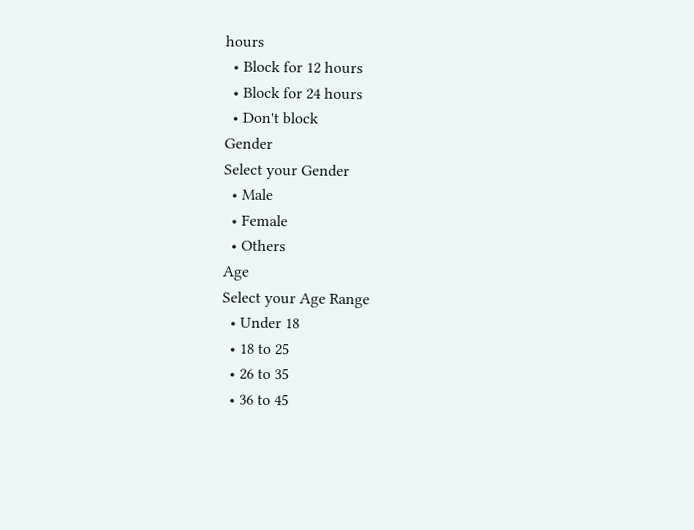hours
  • Block for 12 hours
  • Block for 24 hours
  • Don't block
Gender
Select your Gender
  • Male
  • Female
  • Others
Age
Select your Age Range
  • Under 18
  • 18 to 25
  • 26 to 35
  • 36 to 45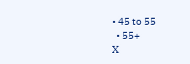• 45 to 55
  • 55+
X